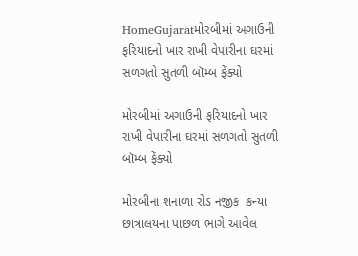HomeGujaratમોરબીમાં અગાઉની ફરિયાદનો ખાર રાખી વેપારીના ઘરમાં સળગતો સુતળી બૉમ્બ ફેંક્યો

મોરબીમાં અગાઉની ફરિયાદનો ખાર રાખી વેપારીના ઘરમાં સળગતો સુતળી બૉમ્બ ફેંક્યો

મોરબીના શનાળા રોડ નજીક  કન્યા છાત્રાલયના પાછળ ભાગે આવેલ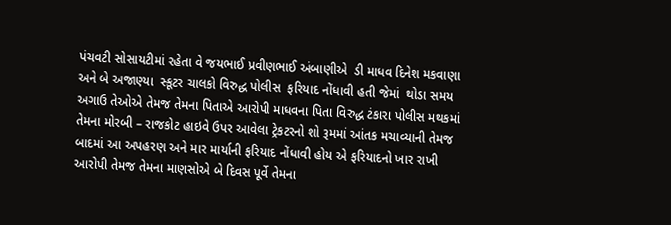પંચવટી સોસાયટીમાં રહેતા વે જયભાઈ પ્રવીણભાઈ અંબાણીએ  ડી માધવ દિનેશ મકવાણા  અને બે અજાણ્યા  સ્કૂટર ચાલકો વિરુદ્ધ પોલીસ  ફરિયાદ નોંધાવી હતી જેમાં  થોડા સમય અગાઉ તેઓએ તેમજ તેમના પિતાએ આરોપી માધવના પિતા વિરુદ્ધ ટંકારા પોલીસ મથકમાં તેમના મોરબી – રાજકોટ હાઇવે ઉપર આવેલા ટ્રેકટરનો શો રૂમમાં આંતક મચાવ્યાની તેમજ બાદમાં આ અપહરણ અને માર માર્યાની ફરિયાદ નોંધાવી હોય એ ફરિયાદનો ખાર રાખી આરોપી તેમજ તેમના માણસોએ બે દિવસ પૂર્વે તેમના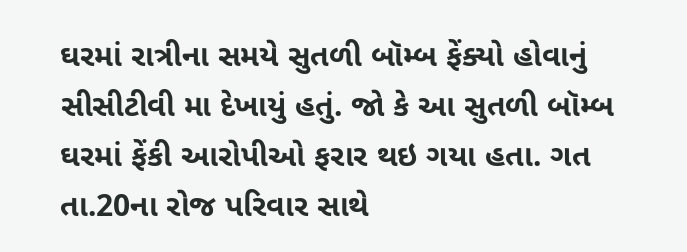ઘરમાં રાત્રીના સમયે સુતળી બૉમ્બ ફેંક્યો હોવાનું સીસીટીવી મા દેખાયું હતું. જો કે આ સુતળી બૉમ્બ ઘરમાં ફેંકી આરોપીઓ ફરાર થઇ ગયા હતા. ગત તા.20ના રોજ પરિવાર સાથે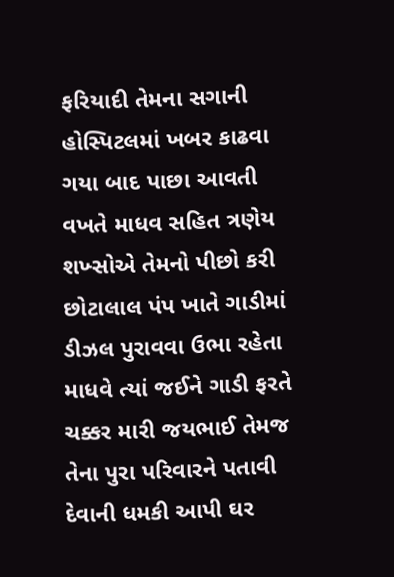ફરિયાદી તેમના સગાની હોસ્પિટલમાં ખબર કાઢવા ગયા બાદ પાછા આવતી વખતે માધવ સહિત ત્રણેય શખ્સોએ તેમનો પીછો કરી છોટાલાલ પંપ ખાતે ગાડીમાં ડીઝલ પુરાવવા ઉભા રહેતા માધવે ત્યાં જઈને ગાડી ફરતે ચક્કર મારી જયભાઈ તેમજ તેના પુરા પરિવારને પતાવી દેવાની ધમકી આપી ઘર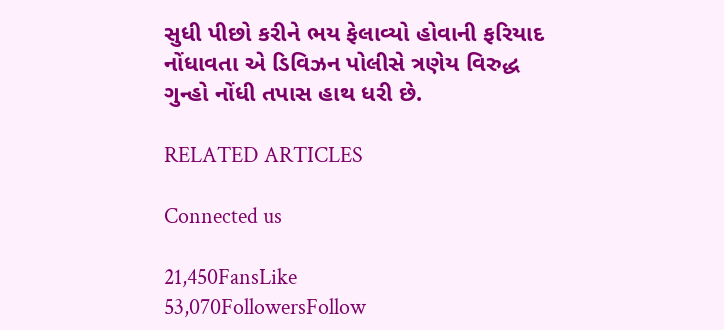સુધી પીછો કરીને ભય ફેલાવ્યો હોવાની ફરિયાદ નોંધાવતા એ ડિવિઝન પોલીસે ત્રણેય વિરુદ્ધ ગુન્હો નોંધી તપાસ હાથ ધરી છે.

RELATED ARTICLES

Connected us

21,450FansLike
53,070FollowersFollow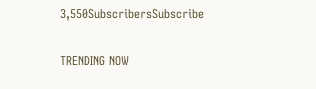3,550SubscribersSubscribe

TRENDING NOW